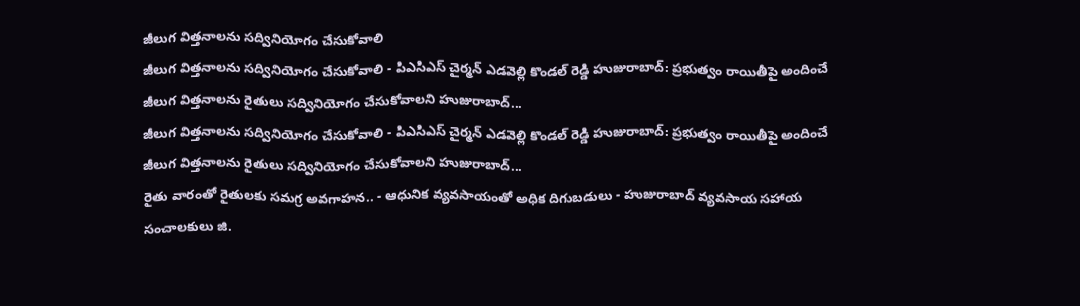జీలుగ విత్తనాలను సద్వినియోగం చేసుకోవాలి
జీలుగ విత్తనాలను సద్వినియోగం చేసుకోవాలి - పిఎసిఎస్ చైర్మన్ ఎడవెల్లి కొండల్ రెడ్డి హుజురాబాద్: ప్రభుత్వం రాయితీపై అందించే జీలుగ విత్తనాలను రైతులు సద్వినియోగం చేసుకోవాలని హుజురాబాద్...
జీలుగ విత్తనాలను సద్వినియోగం చేసుకోవాలి - పిఎసిఎస్ చైర్మన్ ఎడవెల్లి కొండల్ రెడ్డి హుజురాబాద్: ప్రభుత్వం రాయితీపై అందించే జీలుగ విత్తనాలను రైతులు సద్వినియోగం చేసుకోవాలని హుజురాబాద్...
రైతు వారంతో రైతులకు సమగ్ర అవగాహన.. - ఆధునిక వ్యవసాయంతో అధిక దిగుబడులు - హుజురాబాద్ వ్యవసాయ సహాయ సంచాలకులు జి.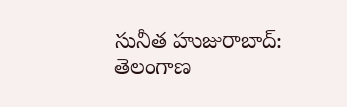సునీత హుజురాబాద్: తెలంగాణ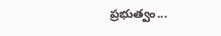ప్రభుత్వం...